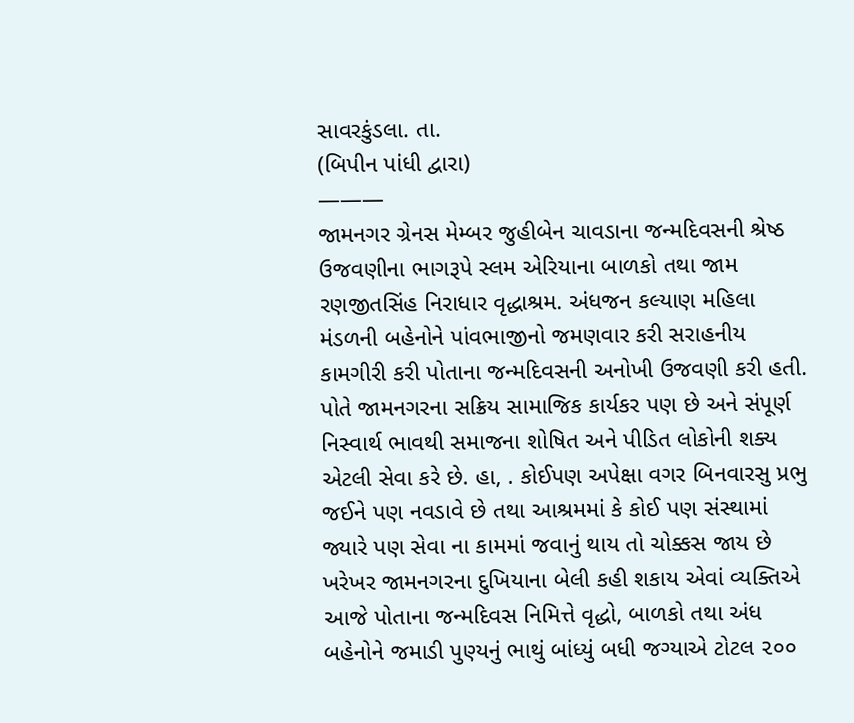સાવરકુંડલા. તા.
(બિપીન પાંધી દ્વારા)
———
જામનગર ગ્રેનસ મેમ્બર જુહીબેન ચાવડાના જન્મદિવસની શ્રેષ્ઠ ઉજવણીના ભાગરૂપે સ્લમ એરિયાના બાળકો તથા જામ રણજીતસિંહ નિરાધાર વૃદ્ધાશ્રમ. અંધજન કલ્યાણ મહિલા મંડળની બહેનોને પાંવભાજીનો જમણવાર કરી સરાહનીય કામગીરી કરી પોતાના જન્મદિવસની અનોખી ઉજવણી કરી હતી. પોતે જામનગરના સક્રિય સામાજિક કાર્યકર પણ છે અને સંપૂર્ણ નિસ્વાર્થ ભાવથી સમાજના શોષિત અને પીડિત લોકોની શક્ય એટલી સેવા કરે છે. હા, . કોઈપણ અપેક્ષા વગર બિનવારસુ પ્રભુ જઈને પણ નવડાવે છે તથા આશ્રમમાં કે કોઈ પણ સંસ્થામાં જ્યારે પણ સેવા ના કામમાં જવાનું થાય તો ચોક્કસ જાય છે ખરેખર જામનગરના દુખિયાના બેલી કહી શકાય એવાં વ્યક્તિએ આજે પોતાના જન્મદિવસ નિમિત્તે વૃદ્ધો, બાળકો તથા અંધ બહેનોને જમાડી પુણ્યનું ભાથું બાંધ્યું બધી જગ્યાએ ટોટલ ૨૦૦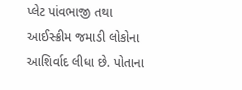પ્લેટ પાંવભાજી તથા આઈસ્ક્રીમ જમાડી લોકોના આશિર્વાદ લીધા છે. પોતાના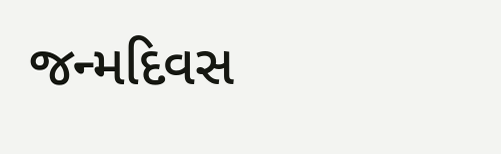જન્મદિવસ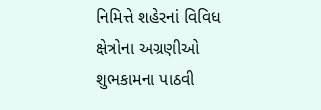નિમિત્તે શહેરનાં વિવિધ ક્ષેત્રોના અગ્રણીઓ શુભકામના પાઠવી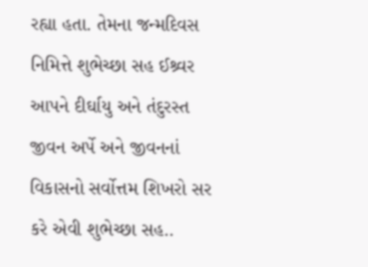રહ્યા હતા. તેમના જન્મદિવસ નિમિત્તે શુભેચ્છા સહ ઈશ્ર્વર આપને દીર્ઘાયુ અને તંદુરસ્ત જીવન અર્પે અને જીવનનાં વિકાસનો સર્વોત્તમ શિખરો સર કરે એવી શુભેચ્છા સહ..